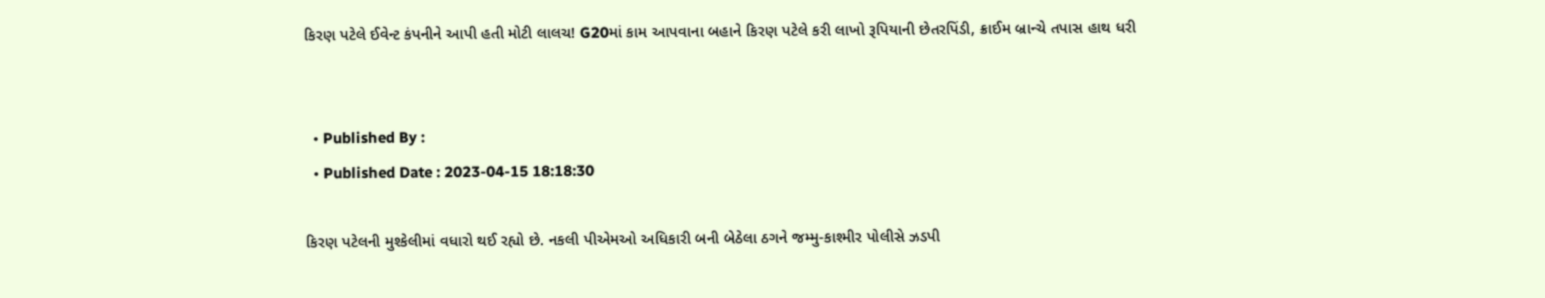કિરણ પટેલે ઈવેન્ટ કંપનીને આપી હતી મોટી લાલચ! G20માં કામ આપવાના બહાને કિરણ પટેલે કરી લાખો રૂપિયાની છેતરપિંડી, ક્રાઈમ બ્રાન્ચે તપાસ હાથ ધરી


  • Published By :
  • Published Date : 2023-04-15 18:18:30

કિરણ પટેલની મુશ્કેલીમાં વધારો થઈ રહ્યો છે. નકલી પીએમઓ અધિકારી બની બેઠેલા ઠગને જમ્મુ-કાશ્મીર પોલીસે ઝડપી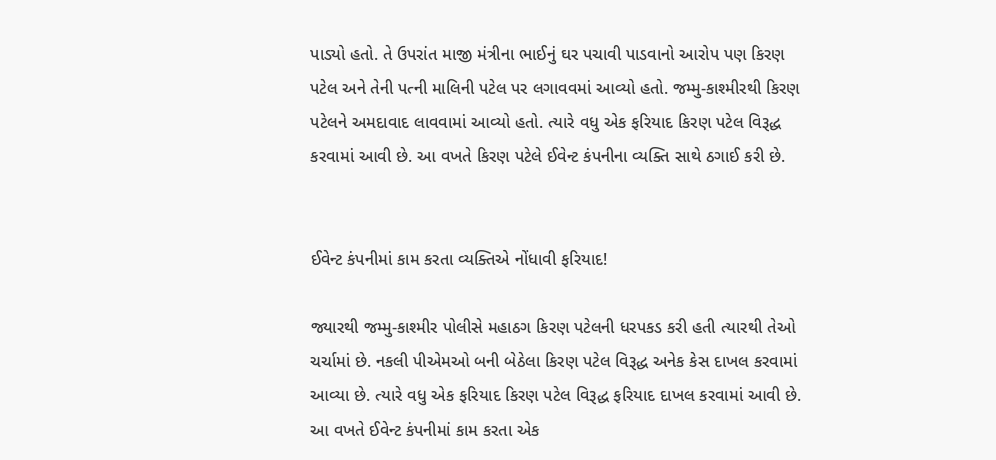પાડ્યો હતો. તે ઉપરાંત માજી મંત્રીના ભાઈનું ઘર પચાવી પાડવાનો આરોપ પણ કિરણ પટેલ અને તેની પત્ની માલિની પટેલ પર લગાવવમાં આવ્યો હતો. જમ્મુ-કાશ્મીરથી કિરણ પટેલને અમદાવાદ લાવવામાં આવ્યો હતો. ત્યારે વધુ એક ફરિયાદ કિરણ પટેલ વિરૂદ્ધ કરવામાં આવી છે. આ વખતે કિરણ પટેલે ઈવેન્ટ કંપનીના વ્યક્તિ સાથે ઠગાઈ કરી છે.


ઈવેન્ટ કંપનીમાં કામ કરતા વ્યક્તિએ નોંધાવી ફરિયાદ!

જ્યારથી જમ્મુ-કાશ્મીર પોલીસે મહાઠગ કિરણ પટેલની ધરપકડ કરી હતી ત્યારથી તેઓ ચર્ચામાં છે. નકલી પીએમઓ બની બેઠેલા કિરણ પટેલ વિરૂદ્ધ અનેક કેસ દાખલ કરવામાં આવ્યા છે. ત્યારે વધુ એક ફરિયાદ કિરણ પટેલ વિરૂદ્ધ ફરિયાદ દાખલ કરવામાં આવી છે. આ વખતે ઈવેન્ટ કંપનીમાં કામ કરતા એક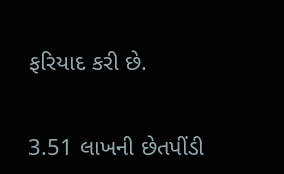ફરિયાદ કરી છે.


3.51 લાખની છેતપીંડી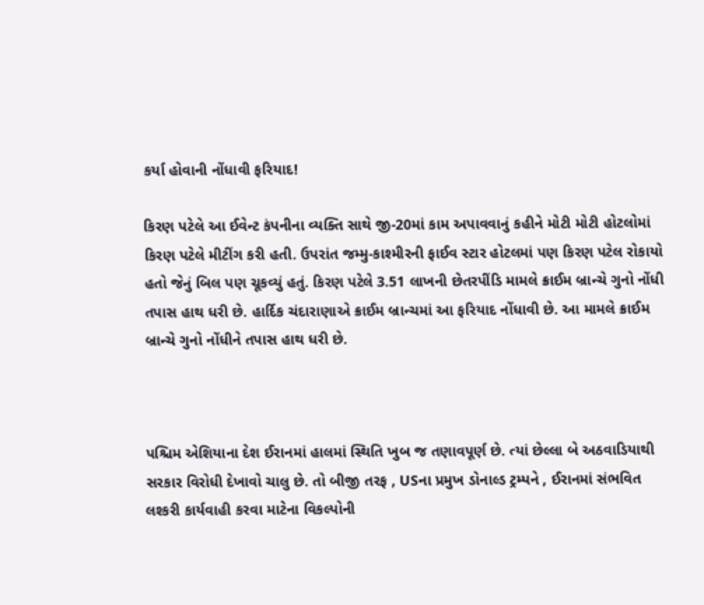કર્યા હોવાની નોંધાવી ફરિયાદ!

કિરણ પટેલે આ ઈવેન્ટ કંપનીના વ્યક્તિ સાથે જી-20માં કામ અપાવવાનું કહીને મોટી મોટી હોટલોમાં કિરણ પટેલે મીટીંગ કરી હતી. ઉપરાંત જમ્મુ-કાશ્મીરની ફાઈવ સ્ટાર હોટલમાં પણ કિરણ પટેલ રોકાયો હતો જેનું બિલ પણ ચૂકવ્યું હતું. કિરણ પટેલે 3.51 લાખની છેતરપીંડિ મામલે ક્રાઈમ બ્રાન્ચે ગુનો નોંધી તપાસ હાથ ધરી છે. હાર્દિક ચંદારાણાએ ક્રાઈમ બ્રાન્ચમાં આ ફરિયાદ નોંધાવી છે. આ મામલે ક્રાઈમ બ્રાન્ચે ગુનો નોંધીને તપાસ હાથ ધરી છે.



પશ્ચિમ એશિયાના દેશ ઈરાનમાં હાલમાં સ્થિતિ ખુબ જ તણાવપૂર્ણ છે. ત્યાં છેલ્લા બે અઠવાડિયાથી સરકાર વિરોધી દેખાવો ચાલુ છે. તો બીજી તરફ , USના પ્રમુખ ડોનાલ્ડ ટ્રમ્પને , ઈરાનમાં સંભવિત લશ્કરી કાર્યવાહી કરવા માટેના વિકલ્પોની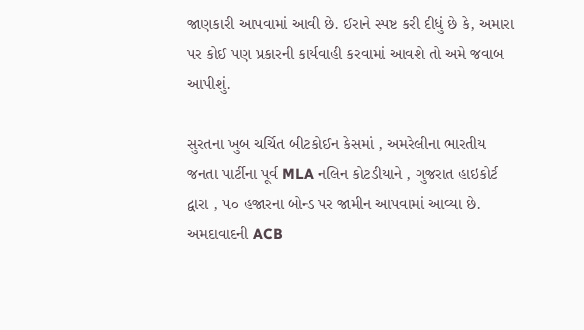જાણકારી આપવામાં આવી છે. ઈરાને સ્પષ્ટ કરી દીધું છે કે, અમારા પર કોઈ પણ પ્રકારની કાર્યવાહી કરવામાં આવશે તો અમે જવાબ આપીશું.

સુરતના ખુબ ચર્ચિત બીટકોઈન કેસમાં , અમરેલીના ભારતીય જનતા પાર્ટીના પૂર્વ MLA નલિન કોટડીયાને , ગુજરાત હાઇકોર્ટ દ્વારા , ૫૦ હજારના બોન્ડ પર જામીન આપવામાં આવ્યા છે. અમદાવાદની ACB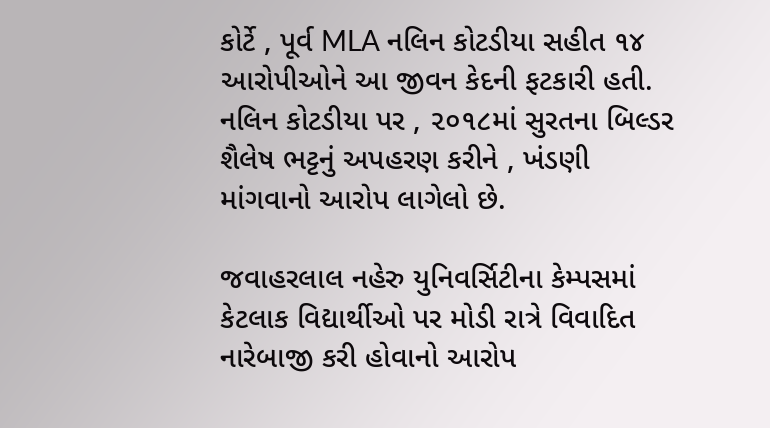કોર્ટે , પૂર્વ MLA નલિન કોટડીયા સહીત ૧૪ આરોપીઓને આ જીવન કેદની ફટકારી હતી. નલિન કોટડીયા પર , ૨૦૧૮માં સુરતના બિલ્ડર શૈલેષ ભટ્ટનું અપહરણ કરીને , ખંડણી માંગવાનો આરોપ લાગેલો છે.

જવાહરલાલ નહેરુ યુનિવર્સિટીના કેમ્પસમાં કેટલાક વિદ્યાર્થીઓ પર મોડી રાત્રે વિવાદિત નારેબાજી કરી હોવાનો આરોપ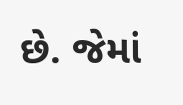છે. જેમાં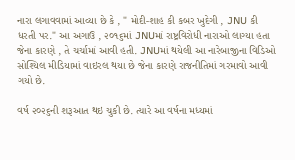નારા લગાવવામાં આવ્યા છે કે , " મોદી-શાહ કી કબર ખુદેગી , JNU કી ધરતી પર." આ અગાઉ , ૨૦૧૬માં JNUમાં રાષ્ટ્રવિરોધી નારાઓ લાગ્યા હતા જેના કારણે , તે ચર્ચામાં આવી હતી. JNUમાં થયેલી આ નારેબાજીના વિડિઓ સોશ્યિલ મીડિયામાં વાઇરલ થયા છે જેના કારણે રાજનીતિમાં ગરમાવો આવી ગયો છે.

વર્ષ ૨૦૨૬ની શરૂઆત થઇ ચુકી છે. ત્યારે આ વર્ષના મધ્યમાં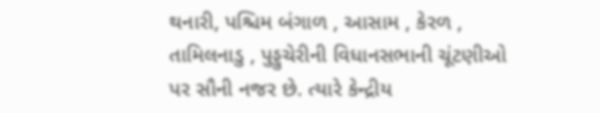થનારી, પશ્ચિમ બંગાળ , આસામ , કેરળ , તામિલનાડુ , પુડ્ડુચેરીની વિધાનસભાની ચૂંટણીઓ પર સૌની નજર છે. ત્યારે કેન્દ્રીય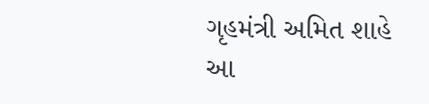ગૃહમંત્રી અમિત શાહે આ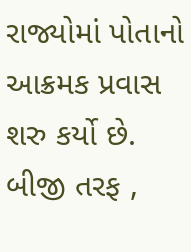રાજ્યોમાં પોતાનો આક્રમક પ્રવાસ શરુ કર્યો છે. બીજી તરફ ,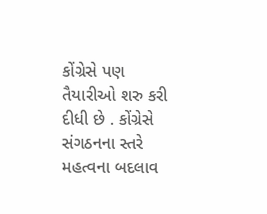કોંગ્રેસે પણ તૈયારીઓ શરુ કરી દીધી છે . કોંગ્રેસે સંગઠનના સ્તરે મહત્વના બદલાવ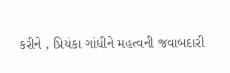કરીને , પ્રિયંકા ગાંધીને મહત્વની જવાબદારી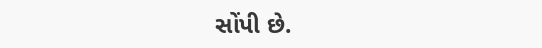સોંપી છે.